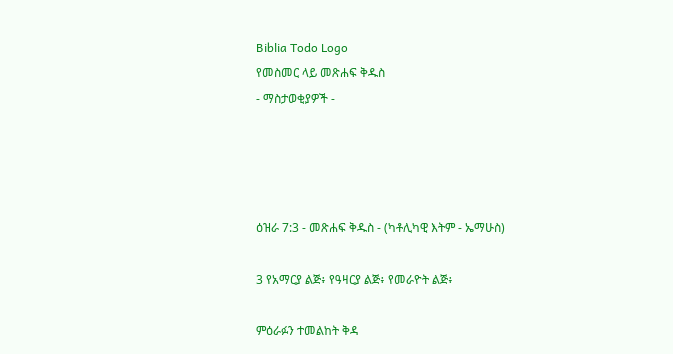Biblia Todo Logo
የመስመር ላይ መጽሐፍ ቅዱስ
- ማስታወቂያዎች -




ዕዝራ 7:3 - መጽሐፍ ቅዱስ - (ካቶሊካዊ እትም - ኤማሁስ)

3 የአማርያ ልጅ፥ የዓዛርያ ልጅ፥ የመራዮት ልጅ፥

ምዕራፉን ተመልከት ቅዳ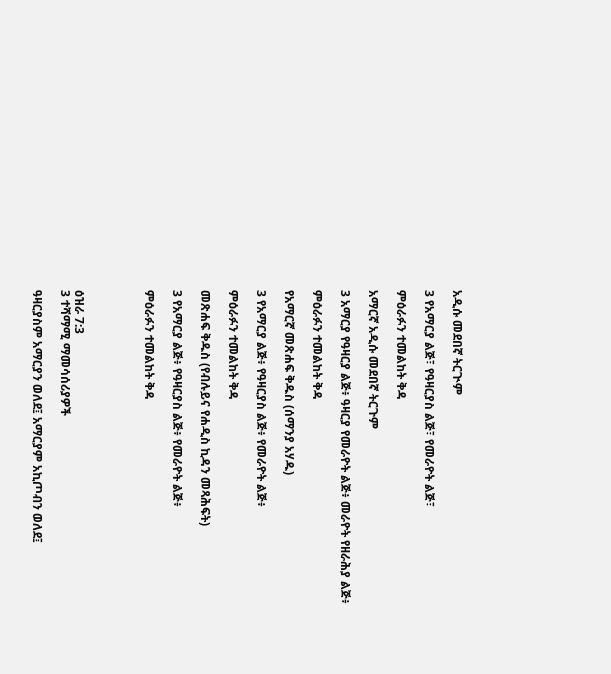አዲሱ መደበኛ ትርጒም

3 የአማርያ ልጅ፣ የዓዛርያስ ልጅ፣ የመራዮት ልጅ፣

ምዕራፉን ተመልከት ቅዳ

አማርኛ አዲሱ መደበኛ ትርጉም

3 አማርያ የዓዛርያ ልጅ፥ ዓዛርያ የመራዮት ልጅ፥ መራዮት የዘራሕያ ልጅ፥

ምዕራፉን ተመልከት ቅዳ

የአማርኛ መጽሐፍ ቅዱስ (ሰማንያ አሃዱ)

3 የአማርያ ልጅ፥ የዓዛርያስ ልጅ፥ የመራዮት ልጅ፥

ምዕራፉን ተመልከት ቅዳ

መጽሐፍ ቅዱስ (የብሉይና የሐዲስ ኪዳን መጻሕፍት)

3 የአማርያ ልጅ፥ የዓዛርያስ ልጅ፥ የመራዮት ልጅ፥

ምዕራፉን ተመልከት ቅዳ




ዕዝራ 7:3
3 ተሻማሚ ማመሳሰሪያዎች

ዓዛርያስም አማርያን ወለደ፤ አማርያም አኪጦብን ወለደ፤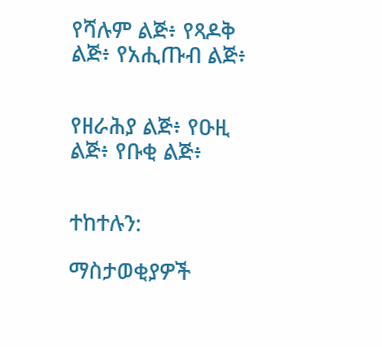የሻሉም ልጅ፥ የጻዶቅ ልጅ፥ የአሒጡብ ልጅ፥


የዘራሕያ ልጅ፥ የዑዚ ልጅ፥ የቡቂ ልጅ፥


ተከተሉን:

ማስታወቂያዎች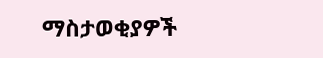ማስታወቂያዎች